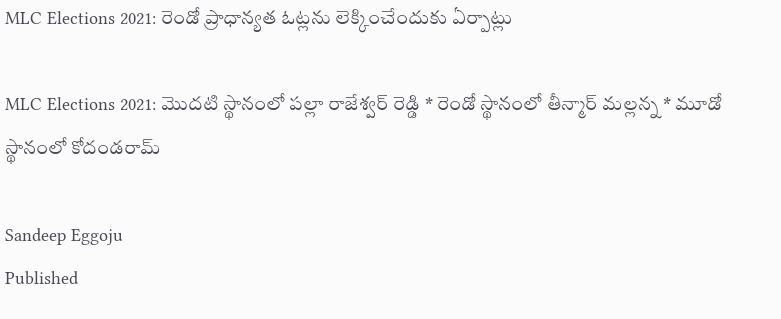MLC Elections 2021: రెండో ప్రాధాన్యత ఓట్లను లెక్కించేందుకు ఏర్పాట్లు

MLC Elections 2021: మొదటి స్థానంలో పల్లా రాజేశ్వర్ రెడ్డి * రెండో స్థానంలో తీన్మార్ మల్లన్న * మూడో స్థానంలో కోదండరామ్

Sandeep Eggoju
Published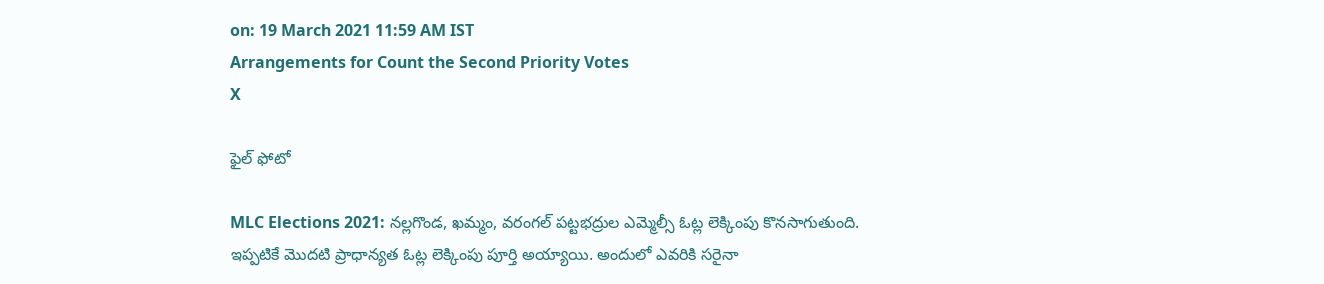on: 19 March 2021 11:59 AM IST
Arrangements for Count the Second Priority Votes
X

ఫైల్ ఫోటో

MLC Elections 2021: నల్లగొండ, ఖమ్మం, వరంగల్ పట్టభద్రుల ఎమ్మెల్సీ ఓట్ల లెక్కింపు కొనసాగుతుంది. ఇప్పటికే మొదటి ప్రాధాన్యత ఓట్ల లెక్కింపు పూర్తి అయ్యాయి. అందులో ఎవరికి సరైనా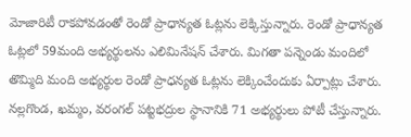మోజారిటీ రాకపోవడంతో రెండో ప్రాధాన్యత ఓట్లను లెక్కిస్తున్నారు. రెండో ప్రాధాన్యత ఓట్లలో 59మంది అభ్యర్థులను ఎలిమినేషన్ చేశారు. మిగతా పన్నెండు మందిలో తొమ్మిది మంది అభ్యర్థుల రెండో ప్రాధన్యత ఓట్లను లెక్కించేందుకు ఏర్పాట్లు చేశారు. నల్లగొండ, ఖమ్మం, వరంగల్ పట్టభద్రుల స్థానానికి 71 అభ్యర్థులు పోటీ చేస్తున్నారు.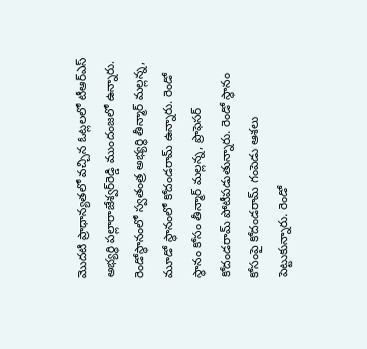మొదటి ప్రాధాన్యతలో వచ్చిన ఓట్లలలో టీఆర్ఎస్ అభ్యర్థి పల్లారాజేశ్వర్‌రెడ్డి ముందంజలో ఉన్నారు. రెండోస్థానంలో స్వతంత్ర అభ్యర్థి తీన్మార్ మల్లన్న, మూడో స్థానంలో కోదండరామ్ ఉన్నారు. రెండో స్థానం కోసం తీన్మార్ మల్లన్న, ప్రొఫెసర్ కోదండరామ్‌ పోటీపడుతున్నారు. రెండో స్థానం కోసంపై కోదండరామ్ గంపెడు ఆశలు పెట్టుకున్నారు. రెండో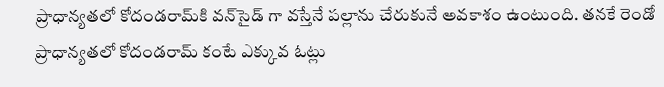ప్రాధాన్యతలో కోదండరామ్‌కి వన్‌సైడ్ గా వస్తేనే పల్లాను చేరుకునే అవకాశం ఉంటుంది. తనకే రెండో ప్రాధాన్యతలో కోదండరామ్ కంటే ఎక్కువ ఓట్లు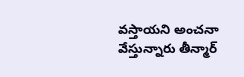వస్తాయని అంచనా వేస్తున్నారు తీన్మార్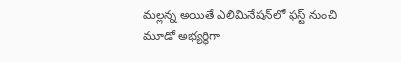మల్లన్న అయితే ఎలిమినేషన్‌లో ఫస్ట్ నుంచి మూడో అభ్యర్థిగా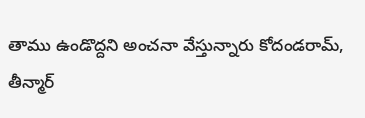తాము ఉండొద్దని అంచనా వేస్తున్నారు కోదండరామ్, తీన్మార్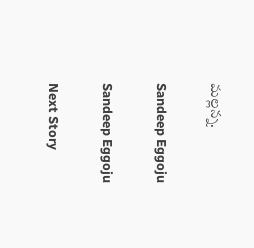మల్లన్న.

Sandeep Eggoju

Sandeep Eggoju

Next Story